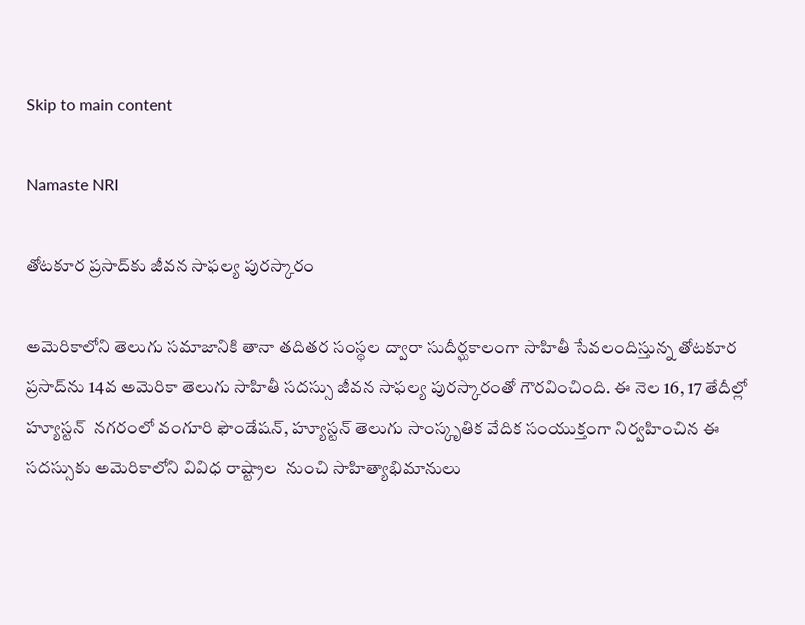Skip to main content

Namaste NRI

తోటకూర ప్రసాద్‌కు జీవన సాఫల్య పురస్కారం

అమెరికాలోని తెలుగు సమాజానికి తానా తదితర సంస్థల ద్వారా సుదీర్ఘకాలంగా సాహితీ సేవలందిస్తున్న తోటకూర ప్రసాద్‌ను 14వ అమెరికా తెలుగు సాహితీ సదస్సు జీవన సాఫల్య పురస్కారంతో గౌరవించింది. ఈ నెల 16, 17 తేదీల్లో హ్యూస్టన్‌  నగరంలో వంగూరి ఫౌండేషన్‌, హ్యూస్టన్‌ తెలుగు సాంస్కృతిక వేదిక సంయుక్తంగా నిర్వహించిన ఈ సదస్సుకు అమెరికాలోని వివిధ రాష్ట్రాల  నుంచి సాహిత్యాభిమానులు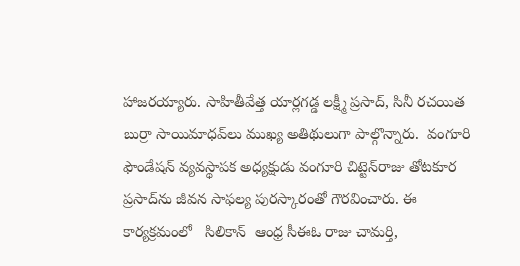హాజరయ్యారు. సాహితీవేత్త యార్లగడ్డ లక్ష్మీ ప్రసాద్‌, సినీ రచయిత బుర్రా సాయిమాధవ్‌లు ముఖ్య అతిథులుగా పాల్గొన్నారు.  వంగూరి ఫౌండేషన్‌ వ్యవస్థాపక అధ్యక్షుడు వంగూరి చిట్టెన్‌రాజు తోటకూర ప్రసాద్‌ను జీవన సాఫల్య పురస్కారంతో గౌరవించారు. ఈ కార్యక్రమంలో   సిలికాన్‌  ఆంధ్ర సీఈఓ రాజు చామర్తి,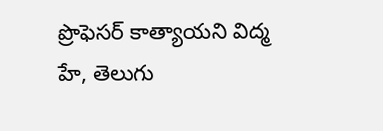ప్రొఫెసర్‌ కాత్యాయని విద్మ హే, తెలుగు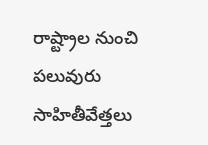రాష్ట్రాల నుంచి పలువురు సాహితీవేత్తలు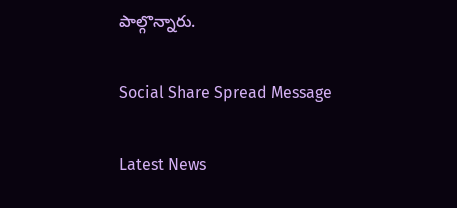పాల్గొన్నారు.

Social Share Spread Message

Latest News